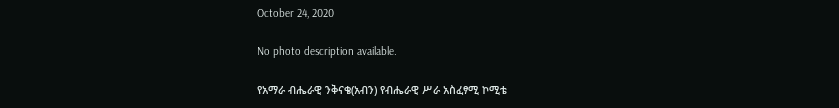October 24, 2020

No photo description available.

የአማራ ብሔራዊ ንቅናቄ(አብን) የብሔራዊ ሥራ አስፈፃሚ ኮሚቴ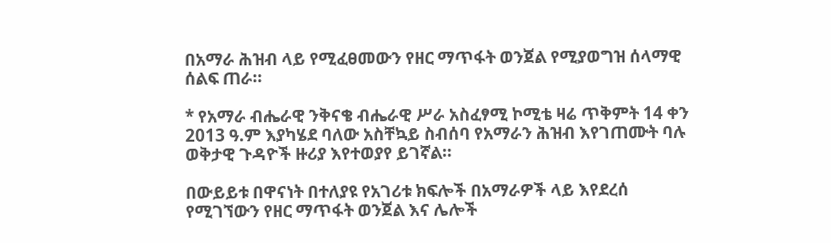በአማራ ሕዝብ ላይ የሚፈፀመውን የዘር ማጥፋት ወንጀል የሚያወግዝ ሰላማዊ ሰልፍ ጠራ።

* የአማራ ብሔራዊ ንቅናቄ ብሔራዊ ሥራ አስፈፃሚ ኮሚቴ ዛሬ ጥቅምት 14 ቀን 2013 ዓ.ም እያካሄደ ባለው አስቸኳይ ስብሰባ የአማራን ሕዝብ እየገጠሙት ባሉ ወቅታዊ ጉዳዮች ዙሪያ እየተወያየ ይገኛል።

በውይይቱ በዋናነት በተለያዩ የአገሪቱ ክፍሎች በአማራዎች ላይ እየደረሰ የሚገኘውን የዘር ማጥፋት ወንጀል እና ሌሎች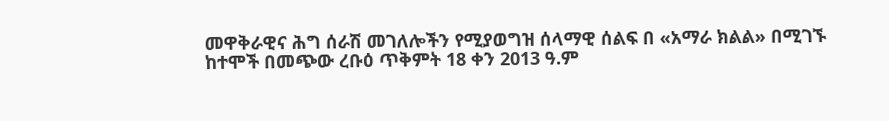መዋቅራዊና ሕግ ሰራሽ መገለሎችን የሚያወግዝ ሰላማዊ ሰልፍ በ «አማራ ክልል» በሚገኙ ከተሞች በመጭው ረቡዕ ጥቅምት 18 ቀን 2013 ዓ.ም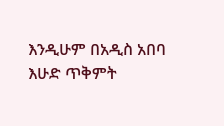እንዲሁም በአዲስ አበባ እሁድ ጥቅምት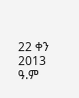22 ቀን 2013 ዓ.ም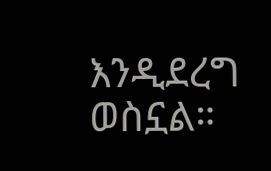እንዲደረግ ወስኗል።